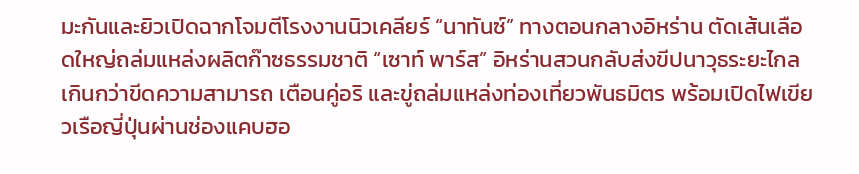มะกันและยิวเปิดฉากโจมตีโรงงานนิวเคลียร์ “นาทันซ์” ทางตอนกลางอิหร่าน ตัดเส้นเลือดใหญ่ถล่มแหล่งผลิตก๊าซธรรมชาติ “เซาท์ พาร์ส” อิหร่านสวนกลับส่งขีปนาวุธระยะไกลเกินกว่าขีดความสามารถ เตือนคู่อริ และขู่ถล่มแหล่งท่องเที่ยวพันธมิตร พร้อมเปิดไฟเขียวเรือญี่ปุ่นผ่านช่องแคบฮอ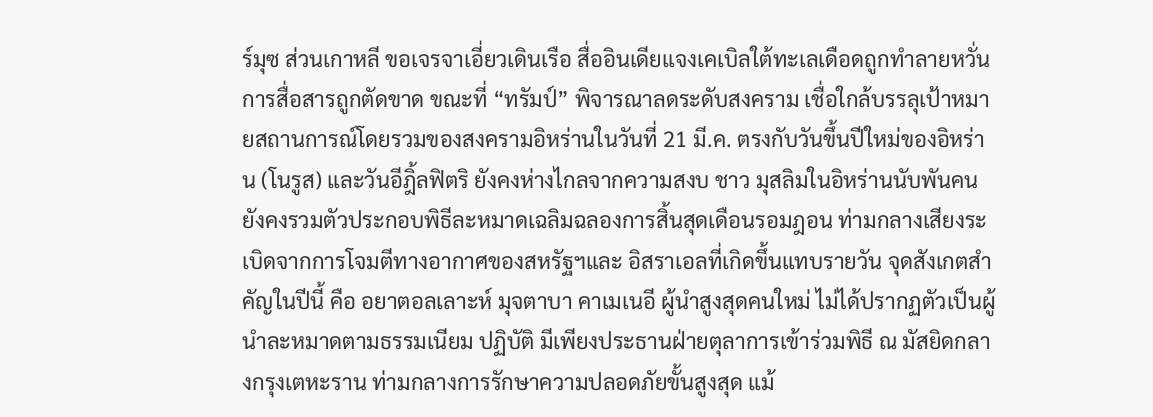ร์มุซ ส่วนเกาหลี ขอเจรจาเอี่ยวเดินเรือ สื่ออินเดียแจงเคเบิลใต้ทะเลเดือดถูกทำลายหวั่นการสื่อสารถูกตัดขาด ขณะที่ “ทรัมป์” พิจารณาลดระดับสงคราม เชื่อใกล้บรรลุเป้าหมายสถานการณ์โดยรวมของสงครามอิหร่านในวันที่ 21 มี.ค. ตรงกับวันขึ้นปีใหม่ของอิหร่าน (โนรูส) และวันอีฎิ้ลฟิตริ ยังคงห่างไกลจากความสงบ ชาว มุสลิมในอิหร่านนับพันคนยังคงรวมตัวประกอบพิธีละหมาดเฉลิมฉลองการสิ้นสุดเดือนรอมฎอน ท่ามกลางเสียงระเบิดจากการโจมตีทางอากาศของสหรัฐฯและ อิสราเอลที่เกิดขึ้นแทบรายวัน จุดสังเกตสำคัญในปีนี้ คือ อยาตอลเลาะห์ มุจตาบา คาเมเนอี ผู้นำสูงสุดคนใหม่ ไม่ได้ปรากฏตัวเป็นผู้นำละหมาดตามธรรมเนียม ปฏิบัติ มีเพียงประธานฝ่ายตุลาการเข้าร่วมพิธี ณ มัสยิดกลางกรุงเตหะราน ท่ามกลางการรักษาความปลอดภัยขั้นสูงสุด แม้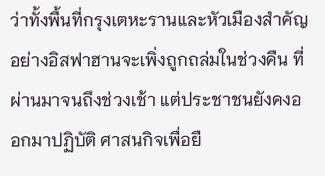ว่าทั้งพื้นที่กรุงเตหะรานและหัวเมืองสำคัญอย่างอิสฟาฮานจะเพิ่งถูกถล่มในช่วงคืน ที่ผ่านมาจนถึงช่วงเช้า แต่ประชาชนยังคงออกมาปฏิบัติ ศาสนกิจเพื่อยื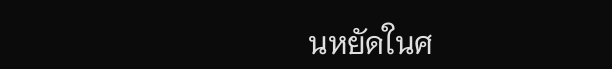นหยัดในศ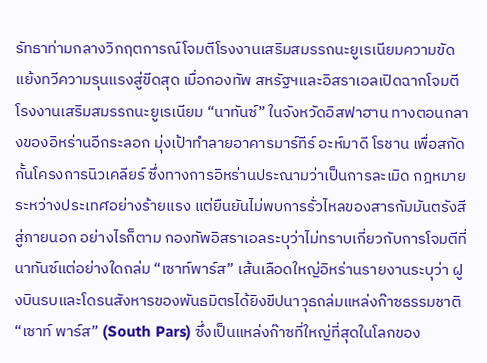รัทธาท่ามกลางวิกฤตการณ์โจมตีโรงงานเสริมสมรรถนะยูเรเนียมความขัดแย้งทวีความรุนแรงสู่ขีดสุด เมื่อกองทัพ สหรัฐฯและอิสราเอลเปิดฉากโจมตีโรงงานเสริมสมรรถนะยูเรเนียม “นาทันซ์” ในจังหวัดอิสฟาฮาน ทางตอนกลางของอิหร่านอีกระลอก มุ่งเป้าทำลายอาคารมาร์ทีร์ อะห์มาดี โรชาน เพื่อสกัดกั้นโครงการนิวเคลียร์ ซึ่งทางการอิหร่านประณามว่าเป็นการละเมิด กฎหมายระหว่างประเทศอย่างร้ายแรง แต่ยืนยันไม่พบการรั่วไหลของสารกัมมันตรังสีสู่ภายนอก อย่างไรก็ตาม กองทัพอิสราเอลระบุว่าไม่ทราบเกี่ยวกับการโจมตีที่นาทันซ์แต่อย่างใดถล่ม “เซาท์พาร์ส” เส้นเลือดใหญ่อิหร่านรายงานระบุว่า ฝูงบินรบและโดรนสังหารของพันธมิตรได้ยิงขีปนาวุธถล่มแหล่งก๊าซธรรมชาติ “เซาท์ พาร์ส” (South Pars) ซึ่งเป็นแหล่งก๊าซที่ใหญ่ที่สุดในโลกของ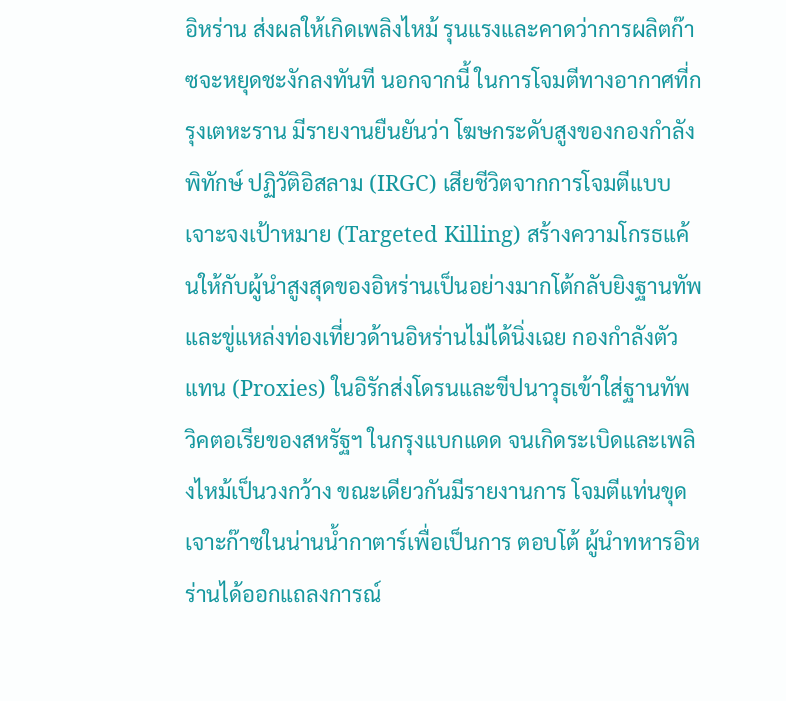อิหร่าน ส่งผลให้เกิดเพลิงไหม้ รุนแรงและคาดว่าการผลิตก๊าซจะหยุดชะงักลงทันที นอกจากนี้ ในการโจมตีทางอากาศที่กรุงเตหะราน มีรายงานยืนยันว่า โฆษกระดับสูงของกองกำลังพิทักษ์ ปฏิวัติอิสลาม (IRGC) เสียชีวิตจากการโจมตีแบบ เจาะจงเป้าหมาย (Targeted Killing) สร้างความโกรธแค้นให้กับผู้นำสูงสุดของอิหร่านเป็นอย่างมากโต้กลับยิงฐานทัพและขู่แหล่งท่องเที่ยวด้านอิหร่านไม่ได้นิ่งเฉย กองกำลังตัวแทน (Proxies) ในอิรักส่งโดรนและขีปนาวุธเข้าใส่ฐานทัพ วิคตอเรียของสหรัฐฯ ในกรุงแบกแดด จนเกิดระเบิดและเพลิงไหม้เป็นวงกว้าง ขณะเดียวกันมีรายงานการ โจมตีแท่นขุดเจาะก๊าซในน่านน้ำกาตาร์เพื่อเป็นการ ตอบโต้ ผู้นำทหารอิหร่านได้ออกแถลงการณ์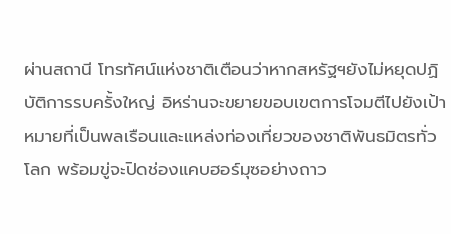ผ่านสถานี โทรทัศน์แห่งชาติเตือนว่าหากสหรัฐฯยังไม่หยุดปฏิบัติการรบครั้งใหญ่ อิหร่านจะขยายขอบเขตการโจมตีไปยังเป้าหมายที่เป็นพลเรือนและแหล่งท่องเที่ยวของชาติพันธมิตรทั่วโลก พร้อมขู่จะปิดช่องแคบฮอร์มุซอย่างถาว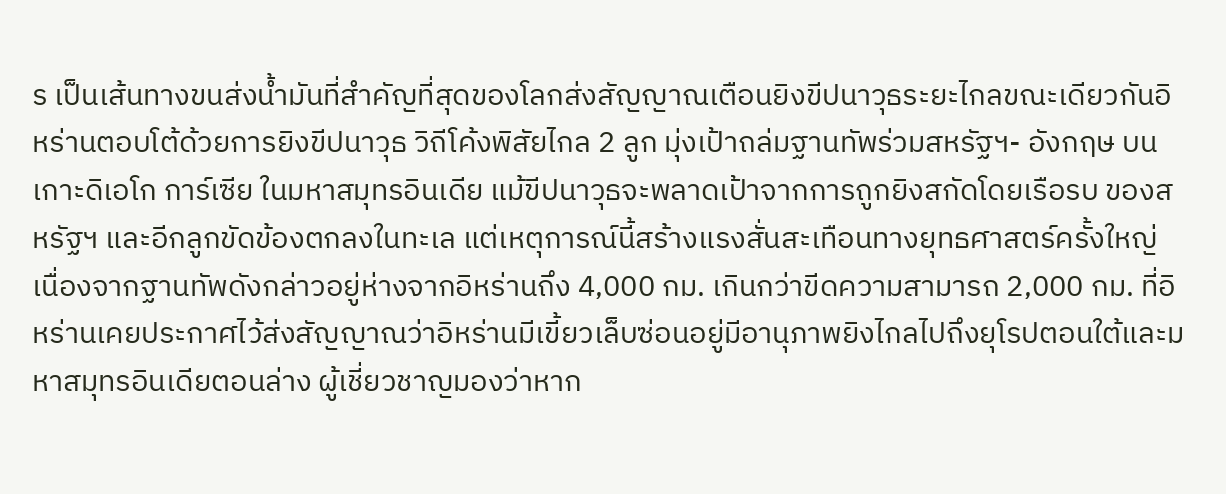ร เป็นเส้นทางขนส่งน้ำมันที่สำคัญที่สุดของโลกส่งสัญญาณเตือนยิงขีปนาวุธระยะไกลขณะเดียวกันอิหร่านตอบโต้ด้วยการยิงขีปนาวุธ วิถีโค้งพิสัยไกล 2 ลูก มุ่งเป้าถล่มฐานทัพร่วมสหรัฐฯ- อังกฤษ บนเกาะดิเอโก การ์เซีย ในมหาสมุทรอินเดีย แม้ขีปนาวุธจะพลาดเป้าจากการถูกยิงสกัดโดยเรือรบ ของสหรัฐฯ และอีกลูกขัดข้องตกลงในทะเล แต่เหตุการณ์นี้สร้างแรงสั่นสะเทือนทางยุทธศาสตร์ครั้งใหญ่ เนื่องจากฐานทัพดังกล่าวอยู่ห่างจากอิหร่านถึง 4,000 กม. เกินกว่าขีดความสามารถ 2,000 กม. ที่อิหร่านเคยประกาศไว้ส่งสัญญาณว่าอิหร่านมีเขี้ยวเล็บซ่อนอยู่มีอานุภาพยิงไกลไปถึงยุโรปตอนใต้และมหาสมุทรอินเดียตอนล่าง ผู้เชี่ยวชาญมองว่าหาก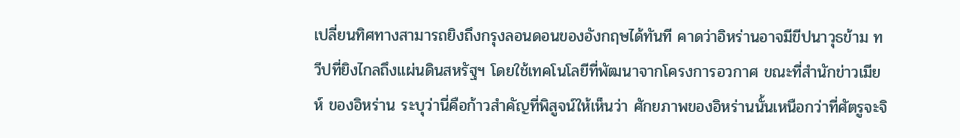เปลี่ยนทิศทางสามารถยิงถึงกรุงลอนดอนของอังกฤษได้ทันที คาดว่าอิหร่านอาจมีขีปนาวุธข้าม ทวีปที่ยิงไกลถึงแผ่นดินสหรัฐฯ โดยใช้เทคโนโลยีที่พัฒนาจากโครงการอวกาศ ขณะที่สำนักข่าวเมียห์ ของอิหร่าน ระบุว่านี่คือก้าวสำคัญที่พิสูจน์ให้เห็นว่า ศักยภาพของอิหร่านนั้นเหนือกว่าที่ศัตรูจะจิ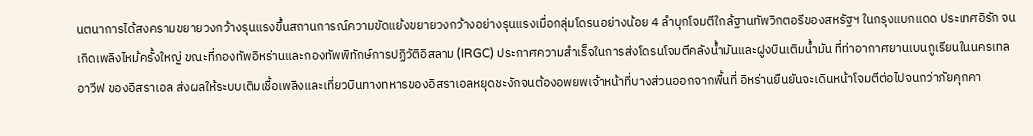นตนาการได้สงครามขยายวงกว้างรุนแรงขึ้นสถานการณ์ความขัดแย้งขยายวงกว้างอย่างรุนแรงเมื่อกลุ่มโดรนอย่างน้อย 4 ลำบุกโจมตีใกล้ฐานทัพวิกตอรีของสหรัฐฯ ในกรุงแบกแดด ประเทศอิรัก จนเกิดเพลิงไหม้ครั้งใหญ่ ขณะที่กองทัพอิหร่านและกองทัพพิทักษ์การปฏิวัติอิสลาม (IRGC) ประกาศความสำเร็จในการส่งโดรนโจมตีคลังน้ำมันและฝูงบินเติมน้ำมัน ที่ท่าอากาศยานเบนกูเรียนในนครเทลอาวีฟ ของอิสราเอล ส่งผลให้ระบบเติมเชื้อเพลิงและเที่ยวบินทางทหารของอิสราเอลหยุดชะงักจนต้องอพยพเจ้าหน้าที่บางส่วนออกจากพื้นที่ อิหร่านยืนยันจะเดินหน้าโจมตีต่อไปจนกว่าภัยคุกคา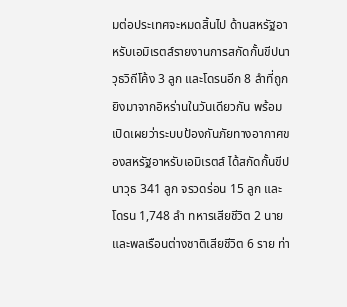มต่อประเทศจะหมดสิ้นไป ด้านสหรัฐอาหรับเอมิเรตส์รายงานการสกัดกั้นขีปนาวุธวิถีโค้ง 3 ลูก และโดรนอีก 8 ลำที่ถูกยิงมาจากอิหร่านในวันเดียวกัน พร้อมเปิดเผยว่าระบบป้องกันภัยทางอากาศของสหรัฐอาหรับเอมิเรตส์ ได้สกัดกั้นขีปนาวุธ 341 ลูก จรวดร่อน 15 ลูก และโดรน 1,748 ลำ ทหารเสียชีวิต 2 นาย และพลเรือนต่างชาติเสียชีวิต 6 ราย ท่า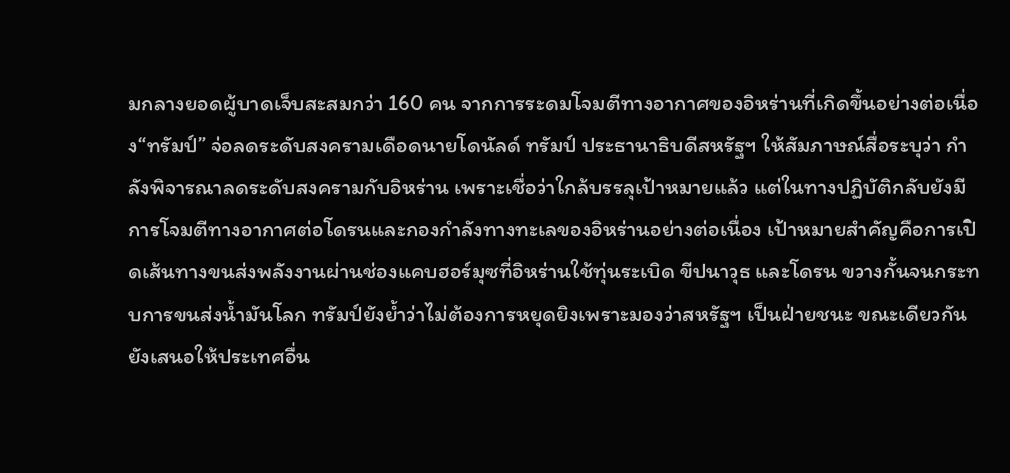มกลางยอดผู้บาดเจ็บสะสมกว่า 160 คน จากการระดมโจมตีทางอากาศของอิหร่านที่เกิดขึ้นอย่างต่อเนื่อง“ทรัมป์” จ่อลดระดับสงครามเดือดนายโดนัลด์ ทรัมป์ ประธานาธิบดีสหรัฐฯ ให้สัมภาษณ์สื่อระบุว่า กำลังพิจารณาลดระดับสงครามกับอิหร่าน เพราะเชื่อว่าใกล้บรรลุเป้าหมายแล้ว แต่ในทางปฏิบัติกลับยังมีการโจมตีทางอากาศต่อโดรนและกองกำลังทางทะเลของอิหร่านอย่างต่อเนื่อง เป้าหมายสำคัญคือการเปิดเส้นทางขนส่งพลังงานผ่านช่องแคบฮอร์มุซที่อิหร่านใช้ทุ่นระเบิด ขีปนาวุธ และโดรน ขวางกั้นจนกระทบการขนส่งน้ำมันโลก ทรัมป์ยังย้ำว่าไม่ต้องการหยุดยิงเพราะมองว่าสหรัฐฯ เป็นฝ่ายชนะ ขณะเดียวกันยังเสนอให้ประเทศอื่น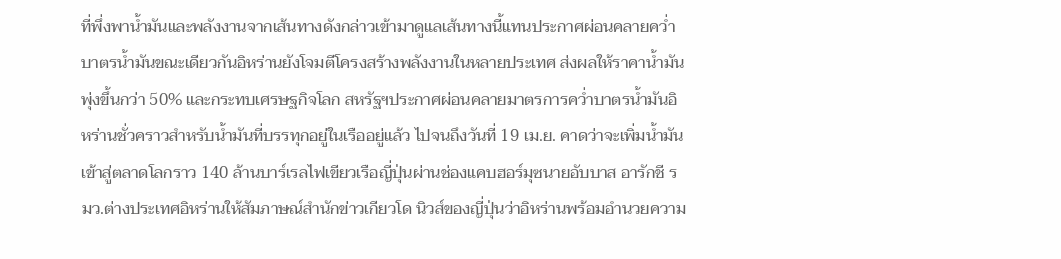ที่พึ่งพาน้ำมันและพลังงานจากเส้นทางดังกล่าวเข้ามาดูแลเส้นทางนี้แทนประกาศผ่อนคลายคว่ำบาตรน้ำมันขณะเดียวกันอิหร่านยังโจมตีโครงสร้างพลังงานในหลายประเทศ ส่งผลให้ราคาน้ำมันพุ่งขึ้นกว่า 50% และกระทบเศรษฐกิจโลก สหรัฐฯประกาศผ่อนคลายมาตรการคว่ำบาตรน้ำมันอิหร่านชั่วคราวสำหรับน้ำมันที่บรรทุกอยู่ในเรืออยู่แล้ว ไปจนถึงวันที่ 19 เม.ย. คาดว่าจะเพิ่มน้ำมันเข้าสู่ตลาดโลกราว 140 ล้านบาร์เรลไฟเขียวเรือญี่ปุ่นผ่านช่องแคบฮอร์มุซนายอับบาส อารักชี รมว.ต่างประเทศอิหร่านให้สัมภาษณ์สำนักข่าวเกียวโด นิวส์ของญี่ปุ่นว่าอิหร่านพร้อมอำนวยความ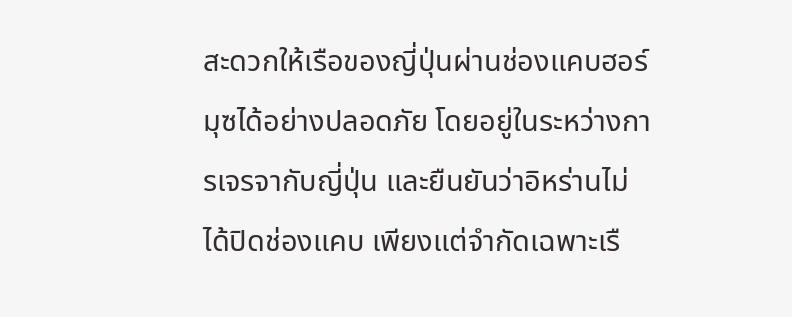สะดวกให้เรือของญี่ปุ่นผ่านช่องแคบฮอร์มุซได้อย่างปลอดภัย โดยอยู่ในระหว่างการเจรจากับญี่ปุ่น และยืนยันว่าอิหร่านไม่ได้ปิดช่องแคบ เพียงแต่จำกัดเฉพาะเรื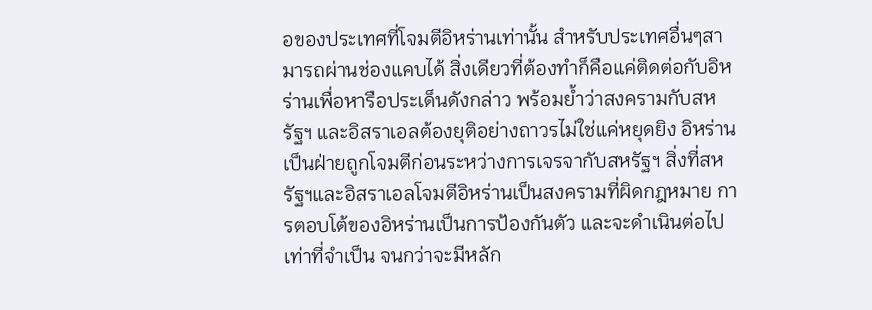อของประเทศที่โจมตีอิหร่านเท่านั้น สำหรับประเทศอื่นๆสามารถผ่านช่องแคบได้ สิ่งเดียวที่ต้องทำก็คือแค่ติดต่อกับอิหร่านเพื่อหารือประเด็นดังกล่าว พร้อมย้ำว่าสงครามกับสหรัฐฯ และอิสราเอลต้องยุติอย่างถาวรไม่ใช่แค่หยุดยิง อิหร่านเป็นฝ่ายถูกโจมตีก่อนระหว่างการเจรจากับสหรัฐฯ สิ่งที่สหรัฐฯและอิสราเอลโจมตีอิหร่านเป็นสงครามที่ผิดกฎหมาย การตอบโต้ของอิหร่านเป็นการป้องกันตัว และจะดำเนินต่อไปเท่าที่จำเป็น จนกว่าจะมีหลัก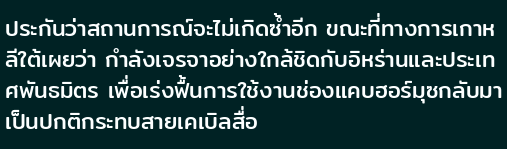ประกันว่าสถานการณ์จะไม่เกิดซ้ำอีก ขณะที่ทางการเกาหลีใต้เผยว่า กำลังเจรจาอย่างใกล้ชิดกับอิหร่านและประเทศพันธมิตร เพื่อเร่งฟื้นการใช้งานช่องแคบฮอร์มุซกลับมาเป็นปกติกระทบสายเคเบิลสื่อ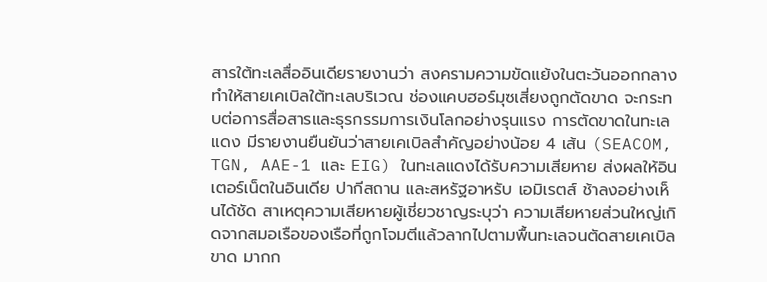สารใต้ทะเลสื่ออินเดียรายงานว่า สงครามความขัดแย้งในตะวันออกกลาง ทำให้สายเคเบิลใต้ทะเลบริเวณ ช่องแคบฮอร์มุซเสี่ยงถูกตัดขาด จะกระทบต่อการสื่อสารและธุรกรรมการเงินโลกอย่างรุนแรง การตัดขาดในทะเลแดง มีรายงานยืนยันว่าสายเคเบิลสำคัญอย่างน้อย 4 เส้น (SEACOM, TGN, AAE-1 และ EIG) ในทะเลแดงได้รับความเสียหาย ส่งผลให้อินเตอร์เน็ตในอินเดีย ปากีสถาน และสหรัฐอาหรับ เอมิเรตส์ ช้าลงอย่างเห็นได้ชัด สาเหตุความเสียหายผู้เชี่ยวชาญระบุว่า ความเสียหายส่วนใหญ่เกิดจากสมอเรือของเรือที่ถูกโจมตีแล้วลากไปตามพื้นทะเลจนตัดสายเคเบิลขาด มากก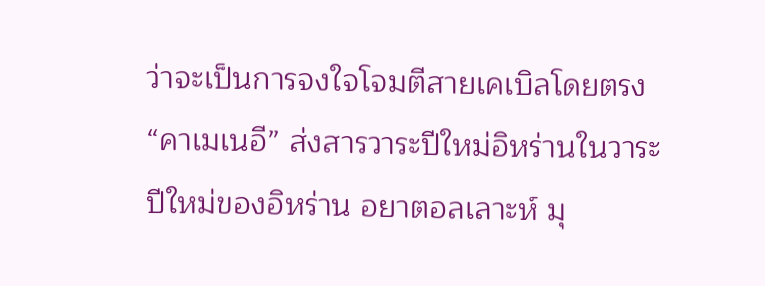ว่าจะเป็นการจงใจโจมตีสายเคเบิลโดยตรง“คาเมเนอี” ส่งสารวาระปีใหม่อิหร่านในวาระปีใหม่ของอิหร่าน อยาตอลเลาะห์ มุ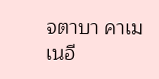จตาบา คาเมเนอี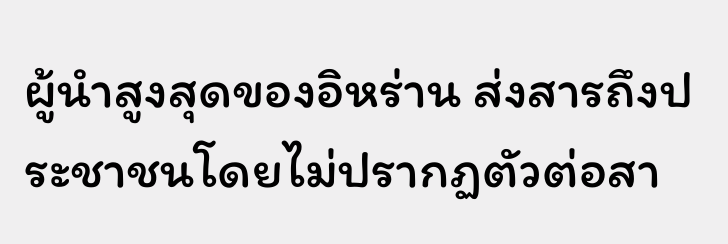ผู้นำสูงสุดของอิหร่าน ส่งสารถึงประชาชนโดยไม่ปรากฏตัวต่อสา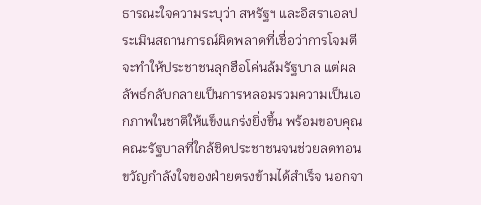ธารณะใจความระบุว่า สหรัฐฯ และอิสราเอลประเมินสถานการณ์ผิดพลาดที่เชื่อว่าการโจมตีจะทำให้ประชาชนลุกฮือโค่นล้มรัฐบาล แต่ผลลัพธ์กลับกลายเป็นการหลอมรวมความเป็นเอกภาพในชาติให้แข็งแกร่งยิ่งขึ้น พร้อมขอบคุณคณะรัฐบาลที่ใกล้ชิดประชาชนจนช่วยลดทอนขวัญกำลังใจของฝ่ายตรงข้ามได้สำเร็จ นอกจา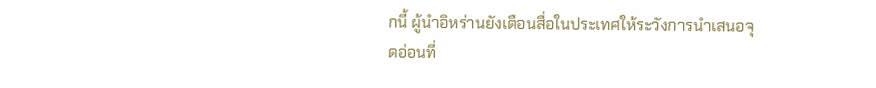กนี้ ผู้นำอิหร่านยังเตือนสื่อในประเทศให้ระวังการนำเสนอจุดอ่อนที่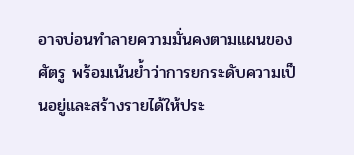อาจบ่อนทำลายความมั่นคงตามแผนของศัตรู พร้อมเน้นย้ำว่าการยกระดับความเป็นอยู่และสร้างรายได้ให้ประ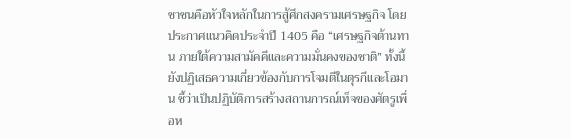ชาชนคือหัวใจหลักในการสู้ศึกสงครามเศรษฐกิจ โดยประกาศแนวคิดประจำปี 1405 คือ “เศรษฐกิจต้านทาน ภายใต้ความสามัคคีและความมั่นคงของชาติ” ทั้งนี้ ยังปฏิเสธความเกี่ยวข้องกับการโจมตีในตุรกีและโอมาน ชี้ว่าเป็นปฏิบัติการสร้างสถานการณ์เท็จของศัตรูเพื่อห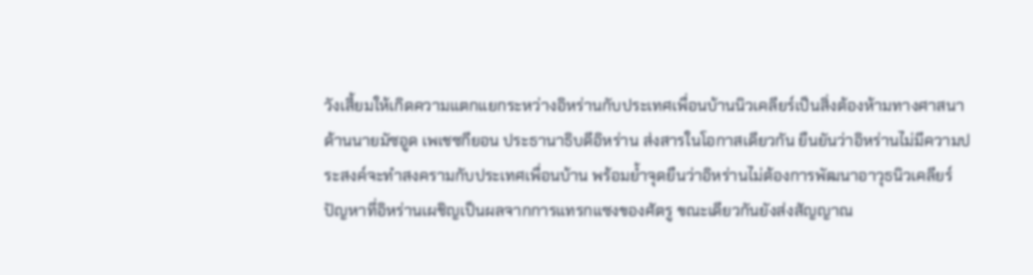วังเสี้ยมให้เกิดความแตกแยกระหว่างอิหร่านกับประเทศเพื่อนบ้านนิวเคลียร์เป็นสิ่งต้องห้ามทางศาสนาด้านนายมัซอูด เพเชซกียอน ประธานาธิบดีอิหร่าน ส่งสารในโอกาสเดียวกัน ยืนยันว่าอิหร่านไม่มีความประสงค์จะทำสงครามกับประเทศเพื่อนบ้าน พร้อมย้ำจุดยืนว่าอิหร่านไม่ต้องการพัฒนาอาวุธนิวเคลียร์ ปัญหาที่อิหร่านเผชิญเป็นผลจากการแทรกแซงของศัตรู ขณะเดียวกันยังส่งสัญญาณ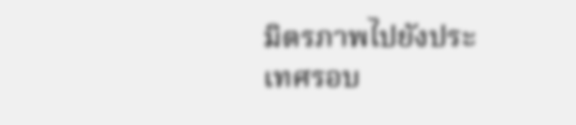มิตรภาพไปยังประเทศรอบ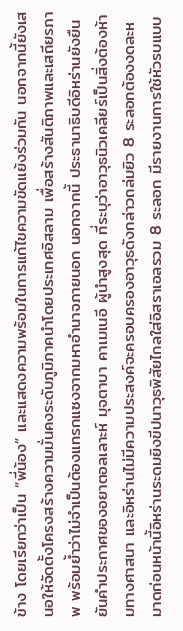ข้าง โดยเรียกว่าเป็น “พี่น้อง” และแสดงความพร้อมในการแก้ไขความขัดแย้งร่วมกัน นอกจากนี้ยังเสนอให้จัดตั้งโครงสร้างความมั่นคงระดับภูมิภาคนำโดยประเทศอิสลาม เพื่อสร้างสันติภาพและเสถียรภาพ พร้อมย้ำว่าไม่จำเป็นต้องแทรกแซงจากมหาอำนาจภายนอก นอกจากนี้ ประธานาธิบดีอิหร่านยังยืนยันคำประกาศของอยาตอลเลาะห์ มุจตาบา คาเมเนอี ผู้นำสูงสุด ที่ระบุว่าอาวุธนิวเคลียร์เป็นสิ่งต้องห้ามทางศาสนา และอิหร่านไม่มีความประสงค์จะครอบครองอาวุธดังกล่าวถล่มยิว 8 ระลอกต้องงดละหมาดก่อนหน้านี้อิหร่านระดมยิงขีปนาวุธพิสัยไกลใส่อิสราเอลรวม 8 ระลอก มีรายงานการใช้หัวรบแบบ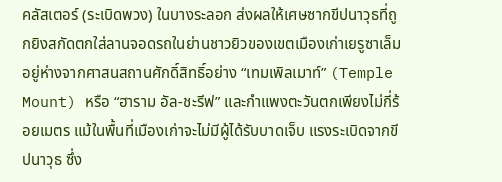คลัสเตอร์ (ระเบิดพวง) ในบางระลอก ส่งผลให้เศษซากขีปนาวุธที่ถูกยิงสกัดตกใส่ลานจอดรถในย่านชาวยิวของเขตเมืองเก่าเยรูซาเล็ม อยู่ห่างจากศาสนสถานศักดิ์สิทธิ์อย่าง “เทมเพิลเมาท์” (Temple Mount) หรือ “ฮาราม อัล-ชะรีฟ” และกำแพงตะวันตกเพียงไม่กี่ร้อยเมตร แม้ในพื้นที่เมืองเก่าจะไม่มีผู้ได้รับบาดเจ็บ แรงระเบิดจากขีปนาวุธ ซึ่ง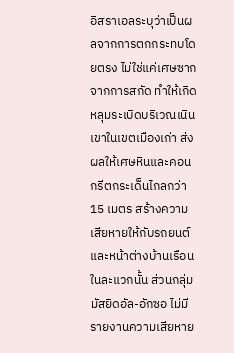อิสราเอลระบุว่าเป็นผลจากการตกกระทบโดยตรง ไม่ใช่แค่เศษซากจากการสกัด ทำให้เกิดหลุมระเบิดบริเวณเนินเขาในเขตเมืองเก่า ส่งผลให้เศษหินและคอนกรีตกระเด็นไกลกว่า 15 เมตร สร้างความเสียหายให้กับรถยนต์และหน้าต่างบ้านเรือนในละแวกนั้น ส่วนกลุ่มมัสยิดอัล-อักซอ ไม่มีรายงานความเสียหาย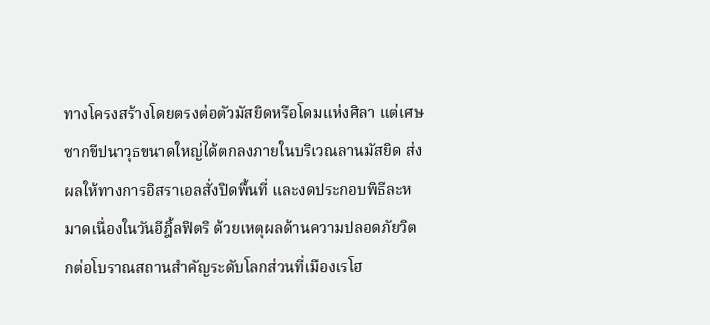ทางโครงสร้างโดยตรงต่อตัวมัสยิดหรือโดมแห่งศิลา แต่เศษซากขีปนาวุธขนาดใหญ่ได้ตกลงภายในบริเวณลานมัสยิด ส่งผลให้ทางการอิสราเอลสั่งปิดพื้นที่ และงดประกอบพิธีละหมาดเนื่องในวันอีฎิ้ลฟิตริ ด้วยเหตุผลด้านความปลอดภัยวิตกต่อโบราณสถานสำคัญระดับโลกส่วนที่เมืองเรโฮ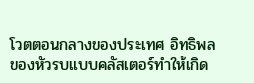โวตตอนกลางของประเทศ อิทธิพลของหัวรบแบบคลัสเตอร์ทำให้เกิด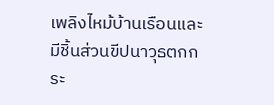เพลิงไหม้บ้านเรือนและมีชิ้นส่วนขีปนาวุธตกกระ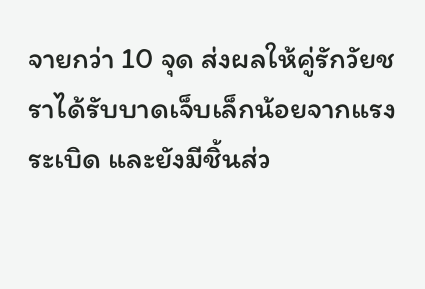จายกว่า 10 จุด ส่งผลให้คู่รักวัยชราได้รับบาดเจ็บเล็กน้อยจากแรงระเบิด และยังมีชิ้นส่ว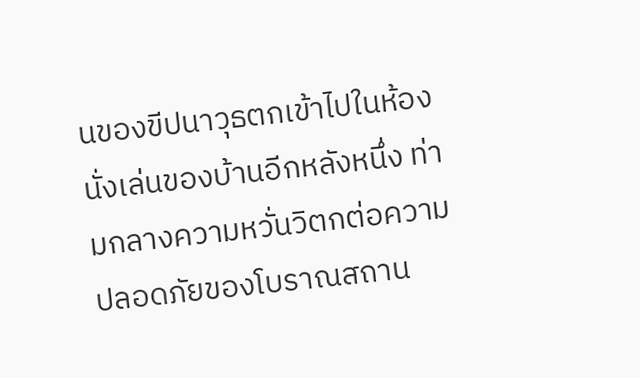นของขีปนาวุธตกเข้าไปในห้องนั่งเล่นของบ้านอีกหลังหนึ่ง ท่ามกลางความหวั่นวิตกต่อความปลอดภัยของโบราณสถาน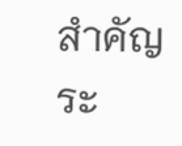สำคัญระ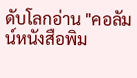ดับโลกอ่าน "คอลัมน์หนังสือพิม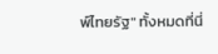พ์ไทยรัฐ" ทั้งหมดที่นี่